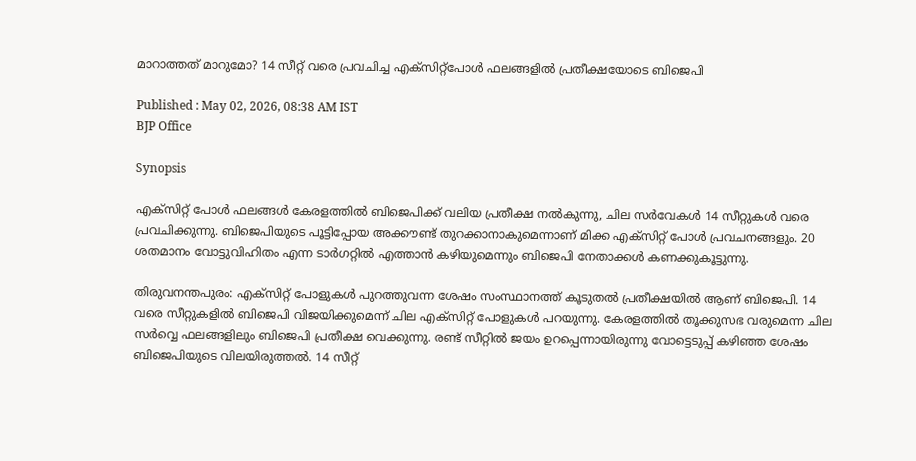മാറാത്തത് മാറുമോ? 14 സീറ്റ് വരെ പ്രവചിച്ച എക്സിറ്റ്പോൾ ഫലങ്ങളിൽ പ്രതീക്ഷയോടെ ബിജെപി

Published : May 02, 2026, 08:38 AM IST
BJP Office

Synopsis

എക്സിറ്റ് പോൾ ഫലങ്ങൾ കേരളത്തിൽ ബിജെപിക്ക് വലിയ പ്രതീക്ഷ നൽകുന്നു, ചില സർവേകൾ 14 സീറ്റുകൾ വരെ പ്രവചിക്കുന്നു. ബിജെപിയുടെ പൂട്ടിപ്പോയ അക്കൗണ്ട് തുറക്കാനാകുമെന്നാണ് മിക്ക എക്സിറ്റ് പോൾ പ്രവചനങ്ങളും. 20 ശതമാനം വോട്ടുവിഹിതം എന്ന ടാർഗറ്റിൽ എത്താൻ കഴിയുമെന്നും ബിജെപി നേതാക്കൾ കണക്കുകൂട്ടുന്നു.

തിരുവനന്തപുരം: എക്‌സിറ്റ് പോളുകൾ പുറത്തുവന്ന ശേഷം സംസ്ഥാനത്ത് കൂടുതൽ പ്രതീക്ഷയിൽ ആണ് ബിജെപി. 14 വരെ സീറ്റുകളിൽ ബിജെപി വിജയിക്കുമെന്ന് ചില എക്സിറ്റ് പോളുകൾ പറയുന്നു. കേരളത്തിൽ തൂക്കുസഭ വരുമെന്ന ചില സർവ്വെ ഫലങ്ങളിലും ബിജെപി പ്രതീക്ഷ വെക്കുന്നു. രണ്ട് സീറ്റിൽ ജയം ഉറപ്പെന്നായിരുന്നു വോട്ടെടുപ്പ് കഴിഞ്ഞ ശേഷം ബിജെപിയുടെ വിലയിരുത്തൽ. 14 സീറ്റ്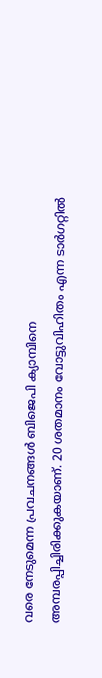വരെ നേടുമെന്ന പ്രവചനങ്ങൾ ബിജെപി ക്യാമ്പിനെ അമ്പരപ്പിച്ചിരിക്കുകയാണ്. 20 ശതമാനം വോട്ടുവിഹിതം എന്ന ടാർഗറ്റിൽ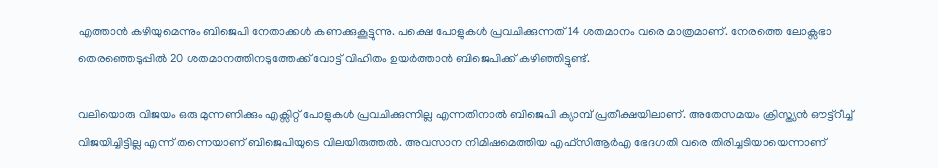എത്താൻ കഴിയുമെന്നും ബിജെപി നേതാക്കൾ കണക്കുകൂട്ടുന്നു. പക്ഷെ പോളുകൾ പ്രവചിക്കുന്നത് 14 ശതമാനം വരെ മാത്രമാണ്. നേരത്തെ ലോക്സഭാ തെരഞ്ഞെടുപ്പിൽ 20 ശതമാനത്തിനടുത്തേക്ക് വോട്ട് വിഹിതം ഉയർത്താൻ ബിജെപിക്ക് കഴിഞ്ഞിട്ടുണ്ട്.

വലിയൊരു വിജയം ഒരു മുന്നണിക്കും എക്സിറ്റ് പോളുകൾ പ്രവചിക്കുന്നില്ല എന്നതിനാൽ ബിജെപി ക്യാമ്പ് പ്രതീക്ഷയിലാണ്. അതേസമയം ക്രിസ്ത്യൻ ഔട്ട്റീച്ച് വിജയിച്ചിട്ടില്ല എന്ന് തന്നെയാണ് ബിജെപിയുടെ വിലയിരുത്തൽ. അവസാന നിമിഷമെത്തിയ എഫ്സിആർഎ ഭേദഗതി വരെ തിരിച്ചടിയായെന്നാണ്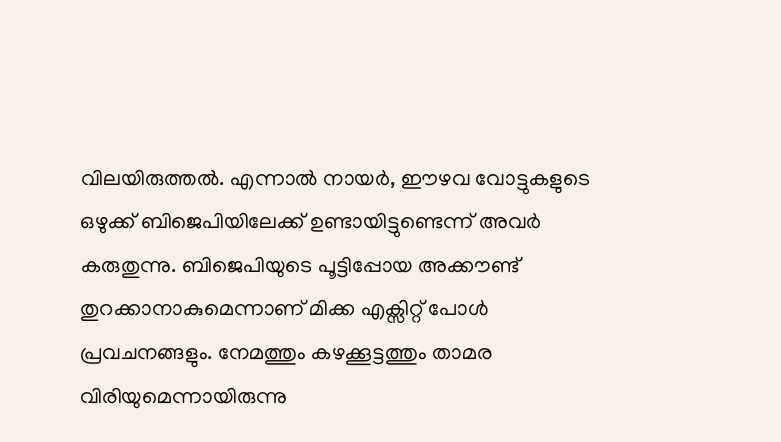വിലയിരുത്തൽ. എന്നാൽ നായർ, ഈഴവ വോട്ടുകളുടെ ഒഴുക്ക് ബിജെപിയിലേക്ക് ഉണ്ടായിട്ടുണ്ടെന്ന് അവർ കരുതുന്നു. ബിജെപിയുടെ പൂട്ടിപ്പോയ അക്കൗണ്ട് തുറക്കാനാകുമെന്നാണ് മിക്ക എക്സിറ്റ് പോൾ പ്രവചനങ്ങളും. നേമത്തും കഴക്കൂട്ടത്തും താമര വിരിയുമെന്നായിരുന്നു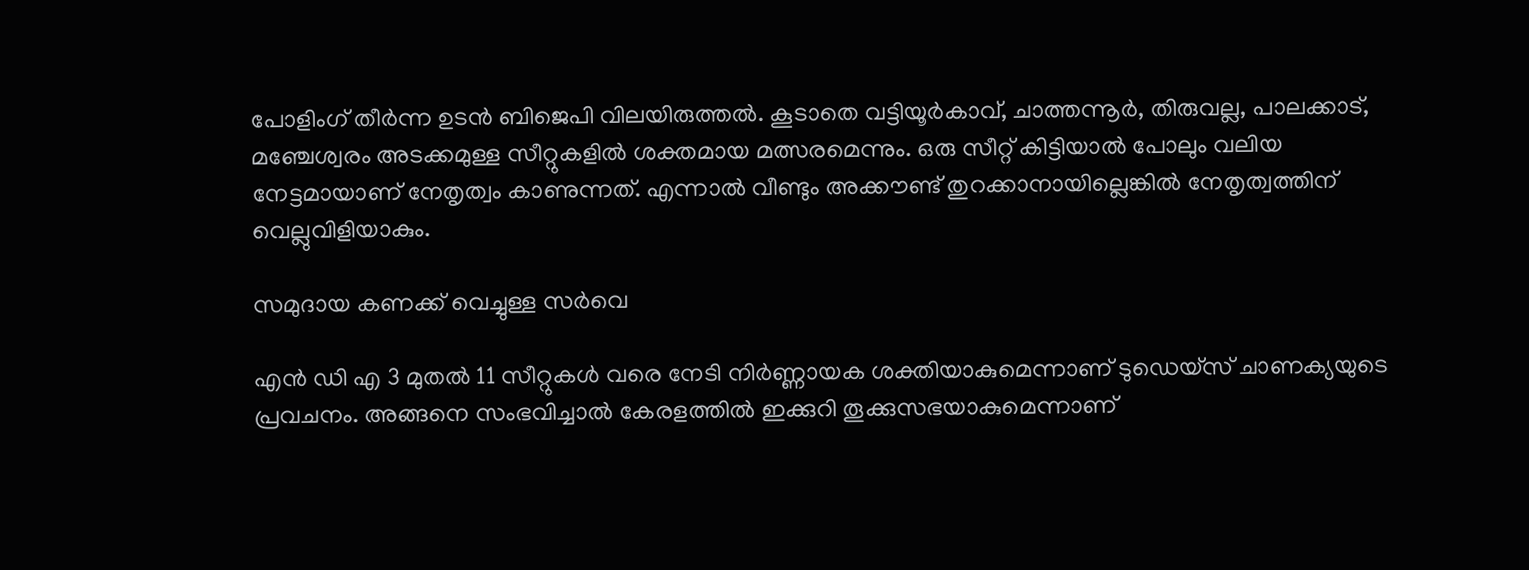പോളിംഗ് തീർന്ന ഉടൻ ബിജെപി വിലയിരുത്തൽ. കൂടാതെ വട്ടിയൂർകാവ്, ചാത്തന്നൂർ, തിരുവല്ല, പാലക്കാട്, മഞ്ചേശ്വരം അടക്കമുള്ള സീറ്റുകളിൽ ശക്തമായ മത്സരമെന്നും. ഒരു സീറ്റ് കിട്ടിയാൽ പോലും വലിയ നേട്ടമായാണ് നേതൃത്വം കാണുന്നത്. എന്നാൽ വീണ്ടും അക്കൗണ്ട് തുറക്കാനായില്ലെങ്കിൽ നേതൃത്വത്തിന് വെല്ലുവിളിയാകും.

സമുദായ കണക്ക് വെച്ചുള്ള സർവെ

എൻ ഡി എ 3 മുതൽ 11 സീറ്റുകൾ വരെ നേടി നിർണ്ണായക ശക്തിയാകുമെന്നാണ് ടുഡെയ്‌സ് ചാണക്യയുടെ പ്രവചനം. അങ്ങനെ സംഭവിച്ചാൽ കേരളത്തിൽ ഇക്കുറി തൂക്കുസഭയാകുമെന്നാണ്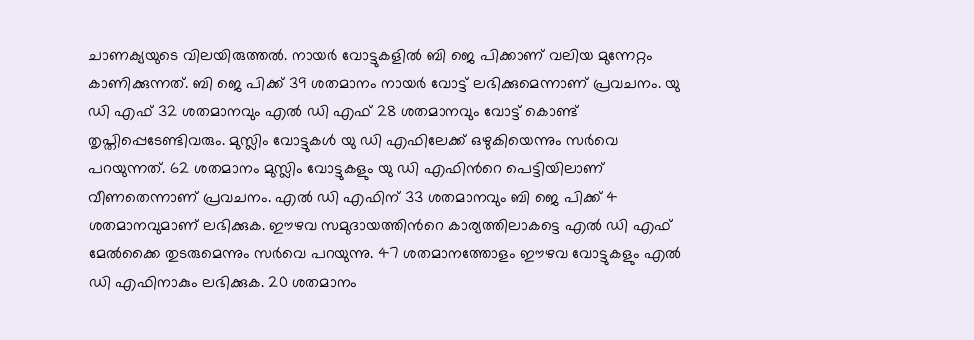ചാണക്യയുടെ വിലയിരുത്തൽ. നായർ വോട്ടുകളിൽ ബി ജെ പിക്കാണ് വലിയ മുന്നേറ്റം കാണിക്കുന്നത്. ബി ജെ പിക്ക് 39 ശതമാനം നായർ വോട്ട് ലഭിക്കുമെന്നാണ് പ്രവചനം. യു ഡി എഫ് 32 ശതമാനവും എൽ ഡി എഫ് 28 ശതമാനവും വോട്ട് കൊണ്ട് തൃപ്തിപ്പെടേണ്ടിവരും. മുസ്ലിം വോട്ടുകൾ യു ഡി എഫിലേക്ക് ഒഴുകിയെന്നും സർവെ പറയുന്നത്. 62 ശതമാനം മുസ്ലിം വോട്ടുകളും യു ഡി എഫിന്‍റെ പെട്ടിയിലാണ് വീണതെന്നാണ് പ്രവചനം. എൽ ഡി എഫിന് 33 ശതമാനവും ബി ജെ പിക്ക് 4 ശതമാനവുമാണ് ലഭിക്കുക. ഈഴവ സമുദായത്തിന്‍റെ കാര്യത്തിലാകട്ടെ എൽ ഡി എഫ് മേൽക്കൈ തുടരുമെന്നും സർവെ പറയുന്നു. 47 ശതമാനത്തോളം ഈഴവ വോട്ടുകളും എൽ ഡി എഫിനാകും ലഭിക്കുക. 20 ശതമാനം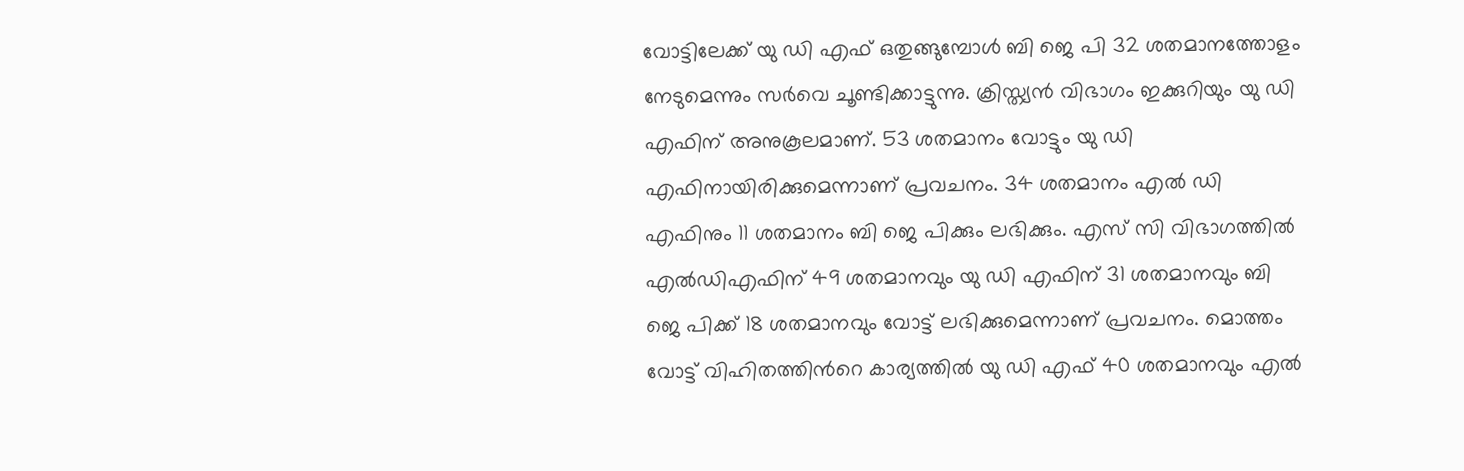വോട്ടിലേക്ക് യു ഡി എഫ് ഒതുങ്ങുമ്പോൾ ബി ജെ പി 32 ശതമാനത്തോളം നേടുമെന്നും സർവെ ചൂണ്ടിക്കാട്ടുന്നു. ക്രിസ്ത്യൻ വിഭാഗം ഇക്കുറിയും യു ഡി എഫിന് അനുകൂലമാണ്. 53 ശതമാനം വോട്ടും യു ഡി എഫിനായിരിക്കുമെന്നാണ് പ്രവചനം. 34 ശതമാനം എൽ ഡി എഫിനും 11 ശതമാനം ബി ജെ പിക്കും ലഭിക്കും. എസ് സി വിഭാഗത്തിൽ എൽഡിഎഫിന് 49 ശതമാനവും യു ഡി എഫിന് 31 ശതമാനവും ബി ജെ പിക്ക് 18 ശതമാനവും വോട്ട് ലഭിക്കുമെന്നാണ് പ്രവചനം. മൊത്തം വോട്ട് വിഹിതത്തിന്‍റെ കാര്യത്തിൽ യു ഡി എഫ് 40 ശതമാനവും എൽ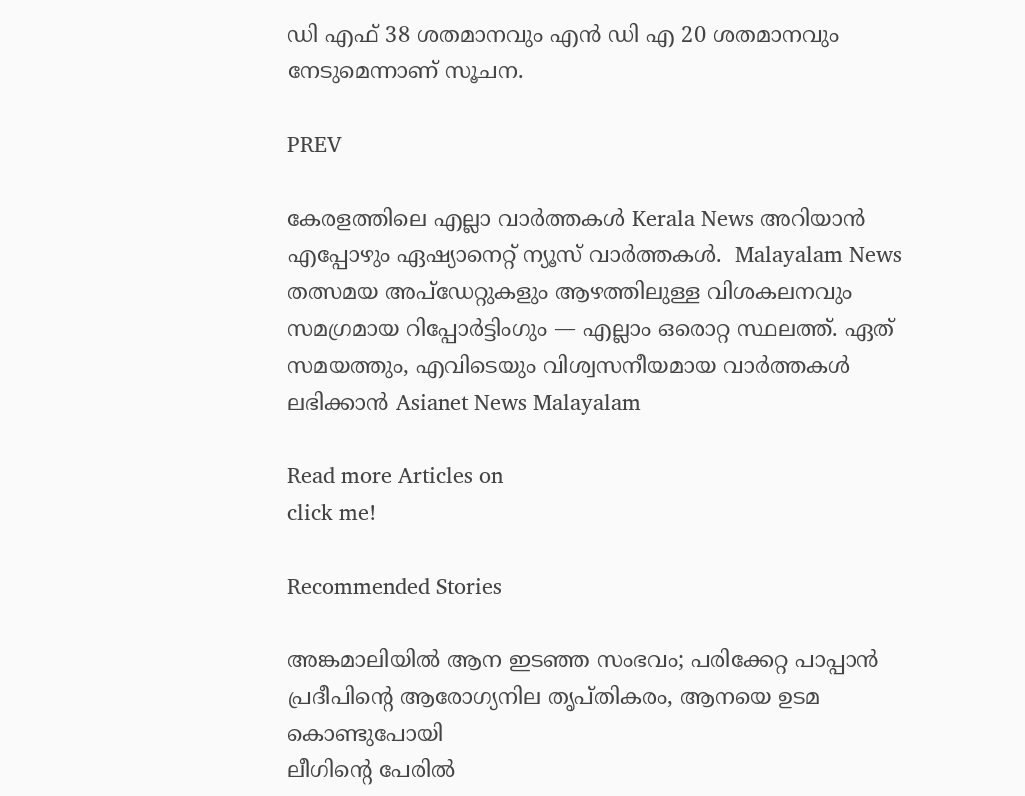ഡി എഫ് 38 ശതമാനവും എൻ ഡി എ 20 ശതമാനവും നേടുമെന്നാണ് സൂചന.

PREV

കേരളത്തിലെ എല്ലാ വാർത്തകൾ Kerala News അറിയാൻ  എപ്പോഴും ഏഷ്യാനെറ്റ് ന്യൂസ് വാർത്തകൾ.  Malayalam News   തത്സമയ അപ്‌ഡേറ്റുകളും ആഴത്തിലുള്ള വിശകലനവും സമഗ്രമായ റിപ്പോർട്ടിംഗും — എല്ലാം ഒരൊറ്റ സ്ഥലത്ത്. ഏത് സമയത്തും, എവിടെയും വിശ്വസനീയമായ വാർത്തകൾ ലഭിക്കാൻ Asianet News Malayalam

Read more Articles on
click me!

Recommended Stories

അങ്കമാലിയിൽ ആന ഇടഞ്ഞ സംഭവം; പരിക്കേറ്റ പാപ്പാൻ പ്രദീപിന്റെ ആരോഗ്യനില തൃപ്തികരം, ആനയെ ഉടമ കൊണ്ടുപോയി
ലീഗിന്റെ പേരിൽ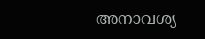അനാവശ്യ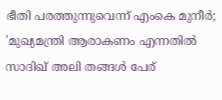ഭീതി പരത്തുന്നുവെന്ന് എംകെ മുനീർ; 'മുഖ്യമന്ത്രി ആരാകണം എന്നതിൽ സാദിഖ് അലി തങ്ങൾ പേര്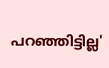പറഞ്ഞിട്ടില്ല'